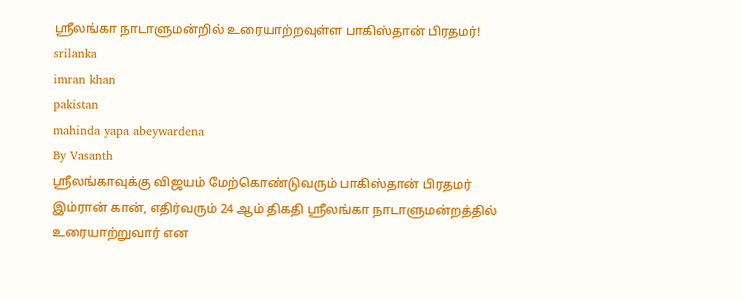ஸ்ரீலங்கா நாடாளுமன்றில் உரையாற்றவுள்ள பாகிஸ்தான் பிரதமர்!
srilanka
imran khan
pakistan
mahinda yapa abeywardena
By Vasanth
ஸ்ரீலங்காவுக்கு விஜயம் மேற்கொண்டுவரும் பாகிஸ்தான் பிரதமர் இம்ரான் கான், எதிர்வரும் 24 ஆம் திகதி ஸ்ரீலங்கா நாடாளுமன்றத்தில் உரையாற்றுவார் என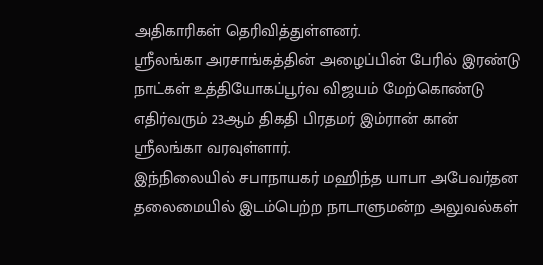அதிகாரிகள் தெரிவித்துள்ளனர்.
ஸ்ரீலங்கா அரசாங்கத்தின் அழைப்பின் பேரில் இரண்டு நாட்கள் உத்தியோகப்பூர்வ விஜயம் மேற்கொண்டு எதிர்வரும் 23ஆம் திகதி பிரதமர் இம்ரான் கான் ஸ்ரீலங்கா வரவுள்ளார்.
இந்நிலையில் சபாநாயகர் மஹிந்த யாபா அபேவர்தன தலைமையில் இடம்பெற்ற நாடாளுமன்ற அலுவல்கள்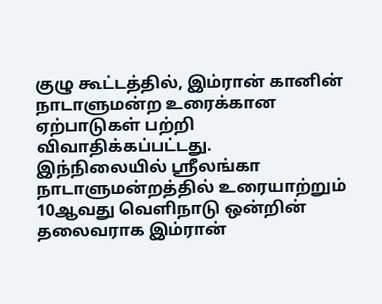குழு கூட்டத்தில், இம்ரான் கானின் நாடாளுமன்ற உரைக்கான ஏற்பாடுகள் பற்றி விவாதிக்கப்பட்டது.
இந்நிலையில் ஸ்ரீலங்கா நாடாளுமன்றத்தில் உரையாற்றும் 10ஆவது வெளிநாடு ஒன்றின் தலைவராக இம்ரான்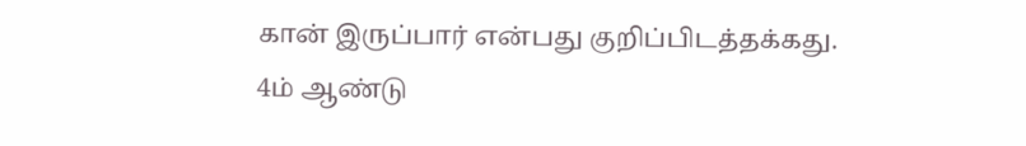கான் இருப்பார் என்பது குறிப்பிடத்தக்கது.
4ம் ஆண்டு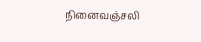நினைவஞ்சலி